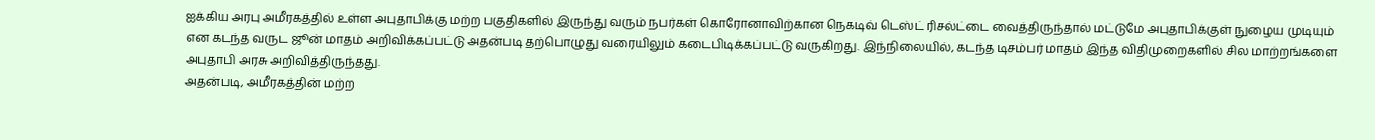ஐக்கிய அரபு அமீரகத்தில் உள்ள அபுதாபிக்கு மற்ற பகுதிகளில் இருந்து வரும் நபர்கள் கொரோனாவிற்கான நெகடிவ் டெஸ்ட் ரிசல்ட்டை வைத்திருந்தால் மட்டுமே அபுதாபிக்குள் நுழைய முடியும் என கடந்த வருட ஜூன் மாதம் அறிவிக்கப்பட்டு அதன்படி தற்பொழுது வரையிலும் கடைபிடிக்கப்பட்டு வருகிறது. இந்நிலையில், கடந்த டிசம்பர் மாதம் இந்த விதிமுறைகளில் சில மாற்றங்களை அபுதாபி அரசு அறிவித்திருந்தது.
அதன்படி, அமீரகத்தின் மற்ற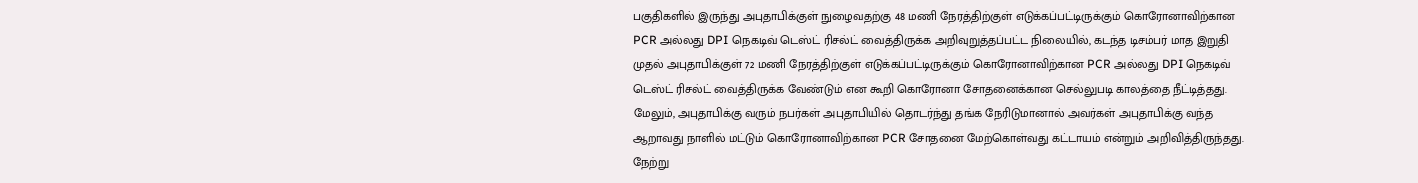பகுதிகளில் இருந்து அபுதாபிக்குள் நுழைவதற்கு 48 மணி நேரத்திற்குள் எடுக்கப்பட்டிருக்கும் கொரோனாவிற்கான PCR அல்லது DPI நெகடிவ் டெஸ்ட் ரிசல்ட் வைத்திருக்க அறிவுறுத்தப்பட்ட நிலையில், கடந்த டிசம்பர் மாத இறுதி முதல் அபுதாபிக்குள் 72 மணி நேரத்திற்குள் எடுக்கப்பட்டிருக்கும் கொரோனாவிற்கான PCR அல்லது DPI நெகடிவ் டெஸ்ட் ரிசல்ட் வைத்திருக்க வேண்டும் என கூறி கொரோனா சோதனைக்கான செல்லுபடி காலத்தை நீட்டித்தது.
மேலும், அபுதாபிக்கு வரும் நபர்கள் அபுதாபியில் தொடர்ந்து தங்க நேரிடுமானால் அவர்கள் அபுதாபிக்கு வந்த ஆறாவது நாளில் மட்டும் கொரோனாவிற்கான PCR சோதனை மேற்கொள்வது கட்டாயம் என்றும் அறிவித்திருந்தது. நேற்று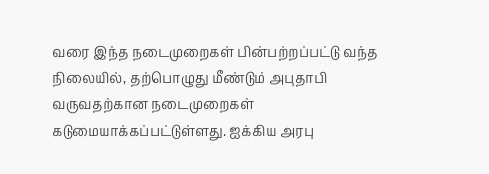வரை இந்த நடைமுறைகள் பின்பற்றப்பட்டு வந்த நிலையில், தற்பொழுது மீண்டும் அபுதாபி வருவதற்கான நடைமுறைகள் கடுமையாக்கப்பட்டுள்ளது. ஐக்கிய அரபு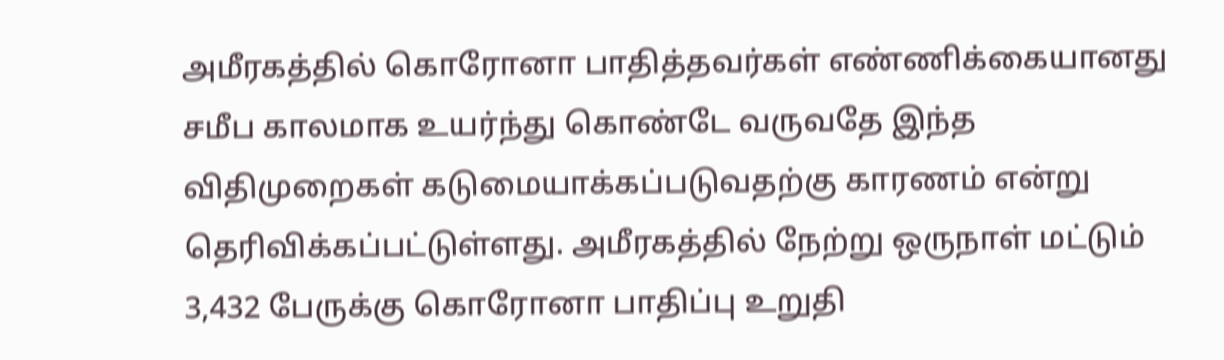அமீரகத்தில் கொரோனா பாதித்தவர்கள் எண்ணிக்கையானது சமீப காலமாக உயர்ந்து கொண்டே வருவதே இந்த விதிமுறைகள் கடுமையாக்கப்படுவதற்கு காரணம் என்று தெரிவிக்கப்பட்டுள்ளது. அமீரகத்தில் நேற்று ஒருநாள் மட்டும் 3,432 பேருக்கு கொரோனா பாதிப்பு உறுதி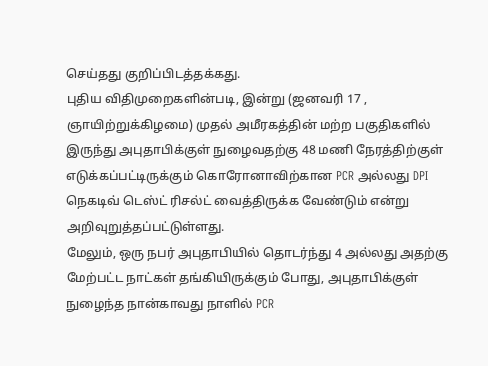செய்தது குறிப்பிடத்தக்கது.
புதிய விதிமுறைகளின்படி, இன்று (ஜனவரி 17 , ஞாயிற்றுக்கிழமை) முதல் அமீரகத்தின் மற்ற பகுதிகளில் இருந்து அபுதாபிக்குள் நுழைவதற்கு 48 மணி நேரத்திற்குள் எடுக்கப்பட்டிருக்கும் கொரோனாவிற்கான PCR அல்லது DPI நெகடிவ் டெஸ்ட் ரிசல்ட் வைத்திருக்க வேண்டும் என்று அறிவுறுத்தப்பட்டுள்ளது.
மேலும், ஒரு நபர் அபுதாபியில் தொடர்ந்து 4 அல்லது அதற்கு மேற்பட்ட நாட்கள் தங்கியிருக்கும் போது, அபுதாபிக்குள் நுழைந்த நான்காவது நாளில் PCR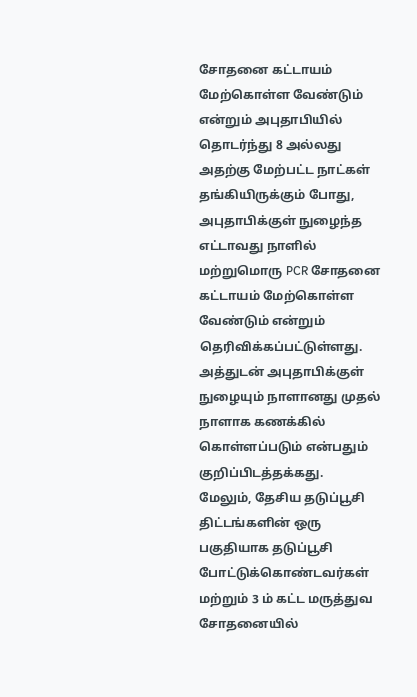சோதனை கட்டாயம் மேற்கொள்ள வேண்டும் என்றும் அபுதாபியில் தொடர்ந்து 8 அல்லது அதற்கு மேற்பட்ட நாட்கள் தங்கியிருக்கும் போது, அபுதாபிக்குள் நுழைந்த எட்டாவது நாளில் மற்றுமொரு PCR சோதனை கட்டாயம் மேற்கொள்ள வேண்டும் என்றும் தெரிவிக்கப்பட்டுள்ளது. அத்துடன் அபுதாபிக்குள் நுழையும் நாளானது முதல் நாளாக கணக்கில் கொள்ளப்படும் என்பதும் குறிப்பிடத்தக்கது.
மேலும், தேசிய தடுப்பூசி திட்டங்களின் ஒரு பகுதியாக தடுப்பூசி போட்டுக்கொண்டவர்கள் மற்றும் 3 ம் கட்ட மருத்துவ சோதனையில்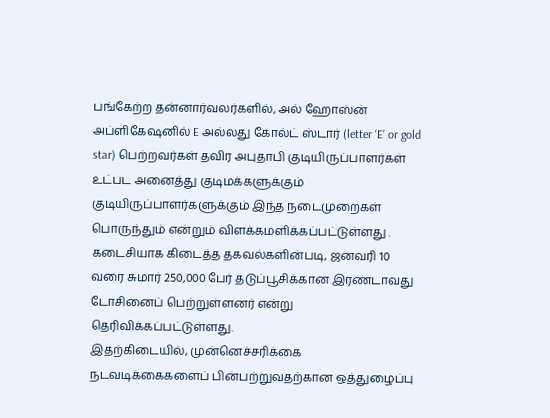பங்கேற்ற தன்னார்வலர்களில், அல் ஹோஸ்ன் அப்ளிகேஷனில் E அல்லது கோல்ட் ஸ்டார் (letter ‘E’ or gold star) பெற்றவர்கள் தவிர அபுதாபி குடியிருப்பாளர்கள் உட்பட அனைத்து குடிமக்களுக்கும் குடியிருப்பாளர்களுக்கும் இந்த நடைமுறைகள் பொருந்தும் என்றும் விளக்கமளிக்கப்பட்டுள்ளது . கடைசியாக கிடைத்த தகவல்களின்படி, ஜனவரி 10 வரை சுமார் 250,000 பேர் தடுப்பூசிக்கான இரண்டாவது டோசினைப் பெற்றுள்ளனர் என்று தெரிவிக்கப்பட்டுள்ளது.
இதற்கிடையில், முன்னெச்சரிக்கை நடவடிக்கைகளைப் பின்பற்றுவதற்கான ஒத்துழைப்பு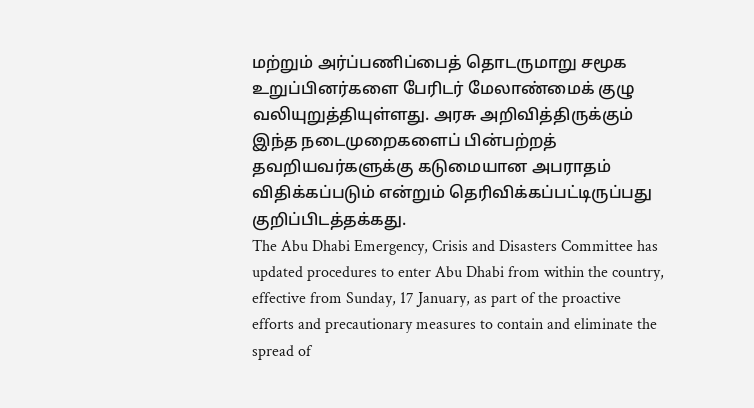மற்றும் அர்ப்பணிப்பைத் தொடருமாறு சமூக உறுப்பினர்களை பேரிடர் மேலாண்மைக் குழு வலியுறுத்தியுள்ளது. அரசு அறிவித்திருக்கும் இந்த நடைமுறைகளைப் பின்பற்றத் தவறியவர்களுக்கு கடுமையான அபராதம் விதிக்கப்படும் என்றும் தெரிவிக்கப்பட்டிருப்பது குறிப்பிடத்தக்கது.
The Abu Dhabi Emergency, Crisis and Disasters Committee has updated procedures to enter Abu Dhabi from within the country, effective from Sunday, 17 January, as part of the proactive efforts and precautionary measures to contain and eliminate the spread of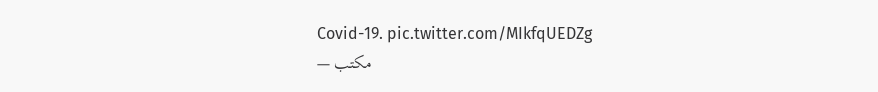Covid-19. pic.twitter.com/MIkfqUEDZg
— مكتب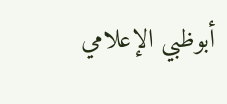أبوظبي الإعلامي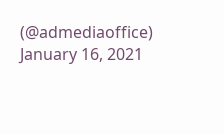(@admediaoffice) January 16, 2021